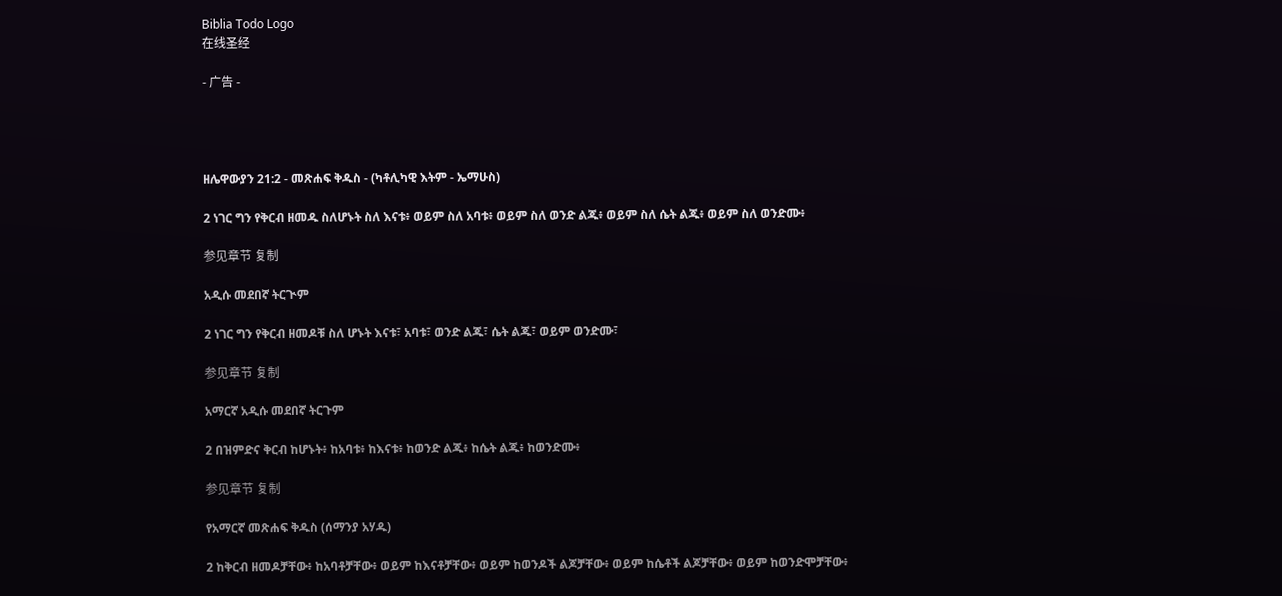Biblia Todo Logo
在线圣经

- 广告 -




ዘሌዋውያን 21:2 - መጽሐፍ ቅዱስ - (ካቶሊካዊ እትም - ኤማሁስ)

2 ነገር ግን የቅርብ ዘመዱ ስለሆኑት ስለ እናቱ፥ ወይም ስለ አባቱ፥ ወይም ስለ ወንድ ልጁ፥ ወይም ስለ ሴት ልጁ፥ ወይም ስለ ወንድሙ፥

参见章节 复制

አዲሱ መደበኛ ትርጒም

2 ነገር ግን የቅርብ ዘመዶቹ ስለ ሆኑት እናቱ፣ አባቱ፣ ወንድ ልጁ፣ ሴት ልጁ፣ ወይም ወንድሙ፣

参见章节 复制

አማርኛ አዲሱ መደበኛ ትርጉም

2 በዝምድና ቅርብ ከሆኑት፥ ከአባቱ፥ ከእናቱ፥ ከወንድ ልጁ፥ ከሴት ልጁ፥ ከወንድሙ፥

参见章节 复制

የአማርኛ መጽሐፍ ቅዱስ (ሰማንያ አሃዱ)

2 ከቅርብ ዘመዶቻቸው፥ ከአባቶቻቸው፥ ወይም ከእናቶቻቸው፥ ወይም ከወንዶች ልጆቻቸው፥ ወይም ከሴቶች ልጆቻቸው፥ ወይም ከወንድሞቻቸው፥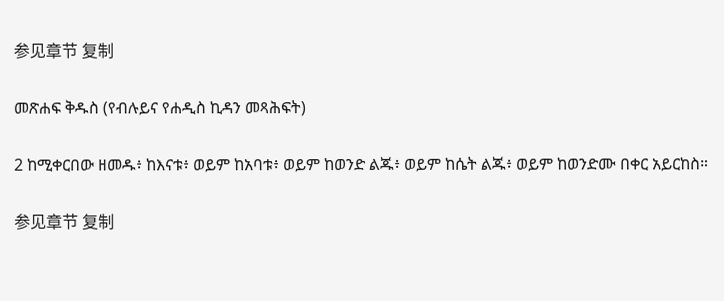参见章节 复制

መጽሐፍ ቅዱስ (የብሉይና የሐዲስ ኪዳን መጻሕፍት)

2 ከሚቀርበው ዘመዱ፥ ከእናቱ፥ ወይም ከአባቱ፥ ወይም ከወንድ ልጁ፥ ወይም ከሴት ልጁ፥ ወይም ከወንድሙ በቀር አይርከስ።

参见章节 复制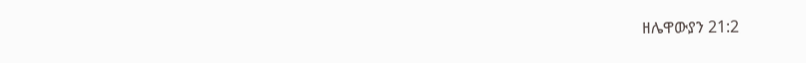ዘሌዋውያን 21:2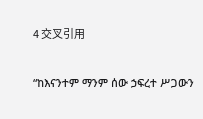4 交叉引用

“ከእናንተም ማንም ሰው ኃፍረተ ሥጋውን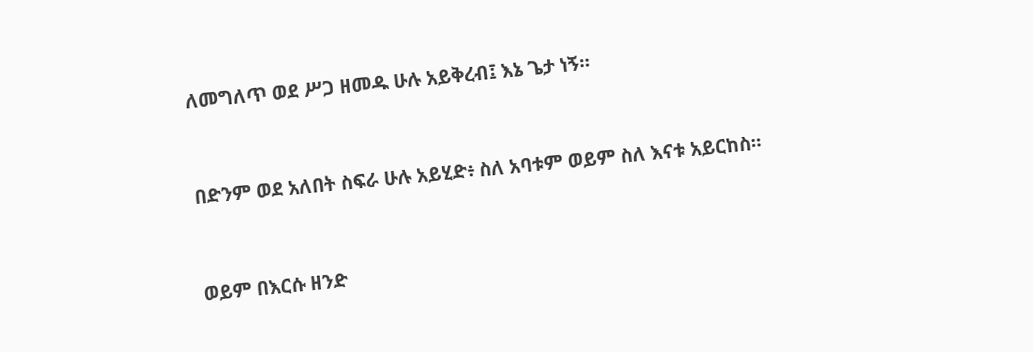ለመግለጥ ወደ ሥጋ ዘመዱ ሁሉ አይቅረብ፤ እኔ ጌታ ነኝ።


በድንም ወደ አለበት ስፍራ ሁሉ አይሂድ፥ ስለ አባቱም ወይም ስለ እናቱ አይርከስ።


ወይም በእርሱ ዘንድ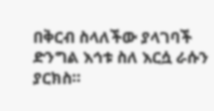በቅርብ ስላለችው ያላገባች ድንግል እኅቱ ስለ እርሷ ራሱን ያርክስ።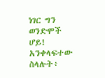ነገር ግን ወንድሞች ሆይ! አንቀላፍተው ስላሉት፥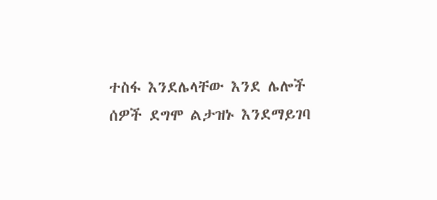ተስፋ እንደሌላቸው እንደ ሌሎች ሰዎች ደግሞ ልታዝኑ እንደማይገባ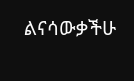ልናሳውቃችሁ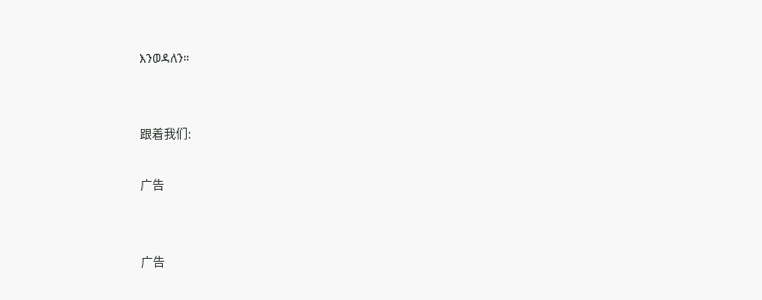እንወዳለን።


跟着我们:

广告


广告